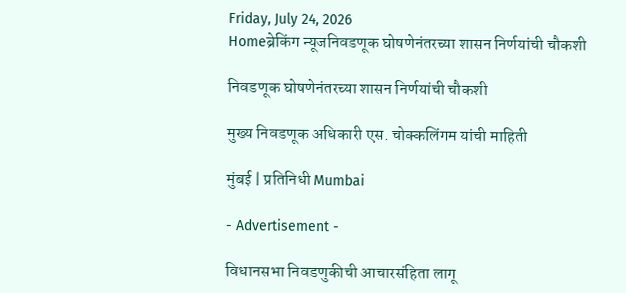Friday, July 24, 2026
Homeब्रेकिंग न्यूजनिवडणूक घोषणेनंतरच्या शासन निर्णयांची चौकशी

निवडणूक घोषणेनंतरच्या शासन निर्णयांची चौकशी

मुख्य निवडणूक अधिकारी एस. चोक्कलिंगम यांची माहिती

मुंबई | प्रतिनिधी Mumbai

- Advertisement -

विधानसभा निवडणुकीची आचारसंहिता लागू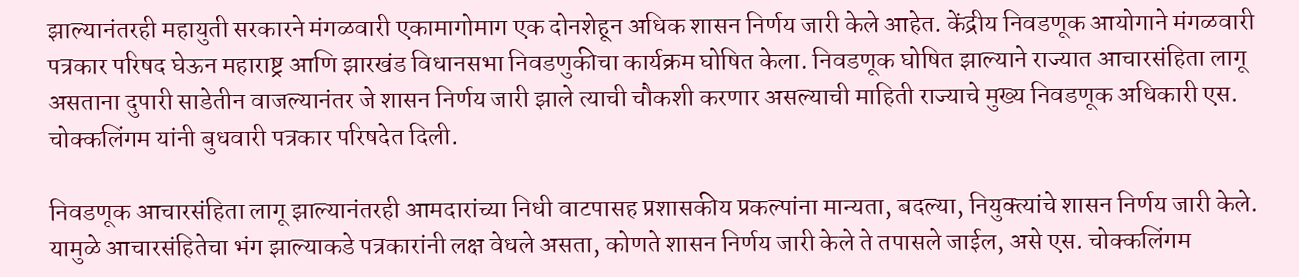झाल्यानंतरही महायुती सरकारने मंगळवारी एकामागोमाग एक दोनशेहून अधिक शासन निर्णय जारी केले आहेत. केंद्रीय निवडणूक आयोगाने मंगळवारी पत्रकार परिषद घेऊन महाराष्ट्र आणि झारखंड विधानसभा निवडणुकीचा कार्यक्रम घोषित केला. निवडणूक घोषित झाल्याने राज्यात आचारसंहिता लागू असताना दुपारी साडेतीन वाजल्यानंतर जे शासन निर्णय जारी झाले त्याची चौकशी करणार असल्याची माहिती राज्याचे मुख्य निवडणूक अधिकारी एस. चोक्कलिंगम यांनी बुधवारी पत्रकार परिषदेत दिली.

निवडणूक आचारसंहिता लागू झाल्यानंतरही आमदारांच्या निधी वाटपासह प्रशासकीय प्रकल्पांना मान्यता, बदल्या, नियुक्त्यांचे शासन निर्णय जारी केले. यामुळे आचारसंहितेचा भंग झाल्याकडे पत्रकारांनी लक्ष वेधले असता, कोणते शासन निर्णय जारी केले ते तपासले जाईल, असे एस. चोक्कलिंगम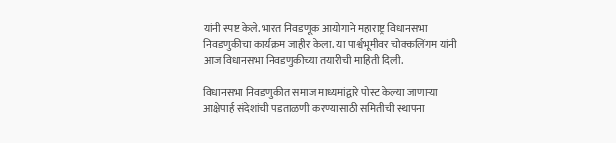यांनी स्पष्ट केले. भारत निवडणूक आयोगाने महाराष्ट्र विधानसभा निवडणुकीचा कार्यक्रम जाहीर केला. या पार्श्वभूमीवर चोक्कलिंगम यांनी आज विधानसभा निवडणुकीच्या तयारीची माहिती दिली.

विधानसभा निवडणुकीत समाज माध्यमांद्वारे पोस्ट केल्या जाणार्‍या आक्षेपार्ह संदेशांची पडताळणी करण्यासाठी समितीची स्थापना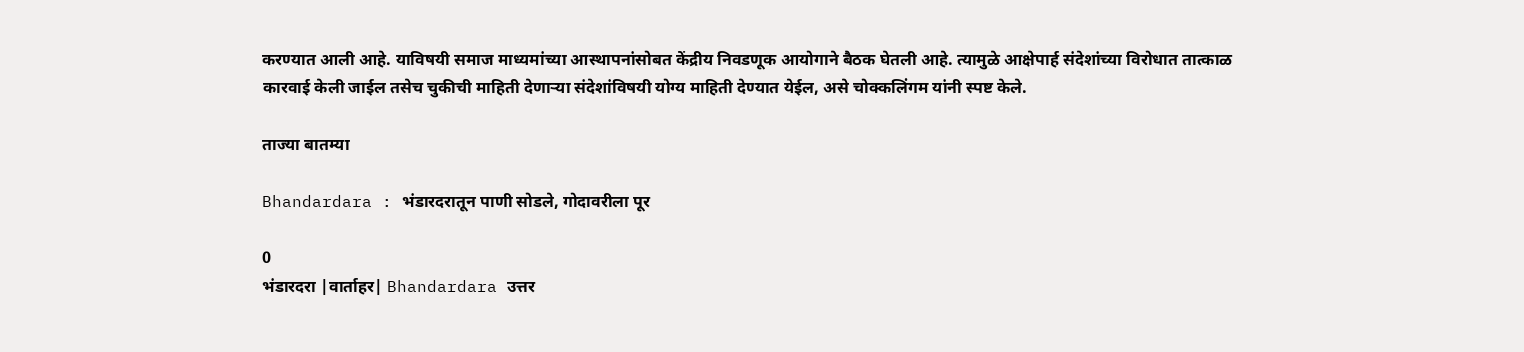करण्यात आली आहे. याविषयी समाज माध्यमांच्या आस्थापनांसोबत केंद्रीय निवडणूक आयोगाने बैठक घेतली आहे. त्यामुळे आक्षेपार्ह संदेशांच्या विरोधात तात्काळ कारवाई केली जाईल तसेच चुकीची माहिती देणार्‍या संदेशांविषयी योग्य माहिती देण्यात येईल, असे चोक्कलिंगम यांनी स्पष्ट केले.

ताज्या बातम्या

Bhandardara : भंडारदरातून पाणी सोडले, गोदावरीला पूर

0
भंडारदरा |वार्ताहर| Bhandardara उत्तर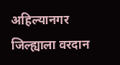अहिल्यानगर जिल्ह्याला वरदान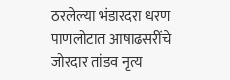ठरलेल्या भंडारदरा धरण पाणलोटात आषाढसरींचे जोरदार तांडव नृत्य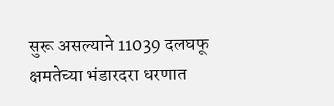सुरू असल्याने 11039 दलघफू क्षमतेच्या भंडारदरा धरणात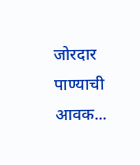जोरदार पाण्याची आवक...